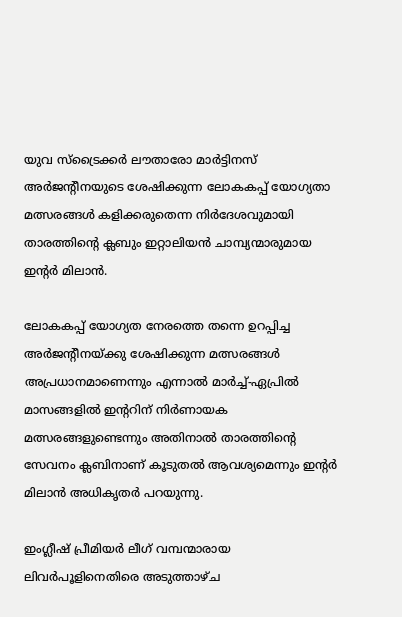യുവ സ്‌ട്രൈക്കര്‍ ലൗതാരോ മാര്‍ട്ടിനസ് അര്‍ജന്റീനയുടെ ശേഷിക്കുന്ന ലോകകപ്പ് യോഗ്യതാ മത്സരങ്ങള്‍ കളിക്കരുതെന്ന നിര്‍ദേശവുമായി താരത്തിന്റെ ക്ലബും ഇറ്റാലിയന്‍ ചാമ്പ്യന്മാരുമായ ഇന്റര്‍ മിലാന്‍.

ലോകകപ്പ് യോഗ്യത നേരത്തെ തന്നെ ഉറപ്പിച്ച അര്‍ജന്റീനയ്ക്കു ശേഷിക്കുന്ന മത്സരങ്ങള്‍ അപ്രധാനമാണെന്നും എന്നാല്‍ മാര്‍ച്ച്-ഏപ്രില്‍ മാസങ്ങളില്‍ ഇന്ററിന് നിര്‍ണായക മത്സരങ്ങളുണ്ടെന്നും അതിനാല്‍ താരത്തിന്റെ സേവനം ക്ലബിനാണ് കൂടുതല്‍ ആവശ്യമെന്നും ഇന്റര്‍ മിലാന്‍ അധികൃതര്‍ പറയുന്നു.

ഇംഗ്ലീഷ് പ്രീമിയര്‍ ലീഗ് വമ്പന്മാരായ ലിവര്‍പൂളിനെതിരെ അടുത്താഴ്ച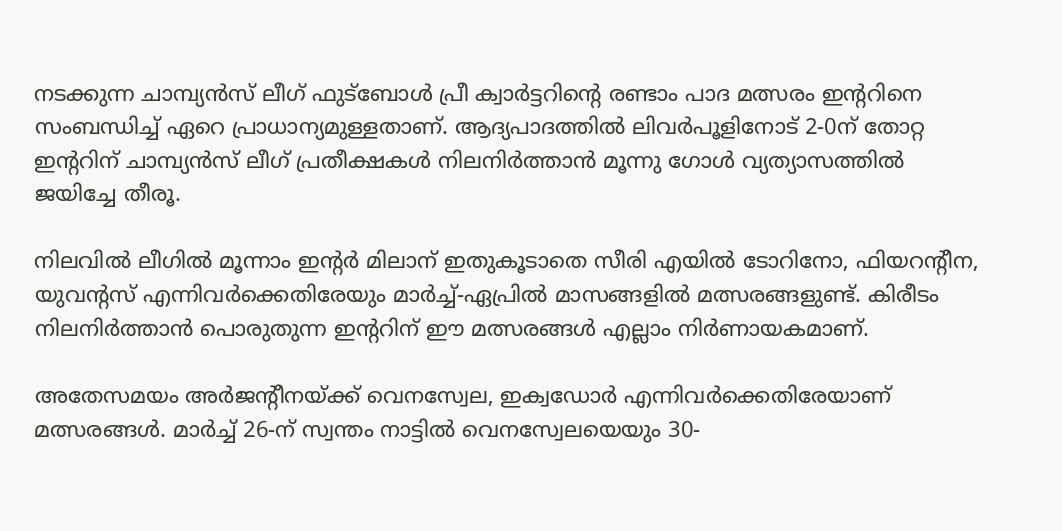നടക്കുന്ന ചാമ്പ്യന്‍സ് ലീഗ് ഫുട്‌ബോള്‍ പ്രീ ക്വാര്‍ട്ടറിന്റെ രണ്ടാം പാദ മത്സരം ഇന്ററിനെ സംബന്ധിച്ച് ഏറെ പ്രാധാന്യമുള്ളതാണ്. ആദ്യപാദത്തില്‍ ലിവര്‍പൂളിനോട് 2-0ന് തോറ്റ ഇന്ററിന് ചാമ്പ്യന്‍സ് ലീഗ് പ്രതീക്ഷകള്‍ നിലനിര്‍ത്താന്‍ മൂന്നു ഗോള്‍ വ്യത്യാസത്തില്‍ ജയിച്ചേ തീരൂ.

നിലവില്‍ ലീഗില്‍ മൂന്നാം ഇന്റർ മിലാന് ഇതുകൂടാതെ സീരി എയില്‍ ടോറിനോ, ഫിയറന്റീന, യുവന്റസ് എന്നിവര്‍ക്കെതിരേയും മാര്‍ച്ച്-ഏപ്രില്‍ മാസങ്ങളില്‍ മത്സരങ്ങളുണ്ട്. കിരീടം നിലനിര്‍ത്താന്‍ പൊരുതുന്ന ഇന്ററിന് ഈ മത്സരങ്ങള്‍ എല്ലാം നിര്‍ണായകമാണ്.

അതേസമയം അര്‍ജന്റീനയ്ക്ക് വെനസ്വേല, ഇക്വഡോര്‍ എന്നിവര്‍ക്കെതിരേയാണ് മത്സരങ്ങള്‍. മാര്‍ച്ച് 26-ന് സ്വന്തം നാട്ടില്‍ വെനസ്വേലയെയും 30-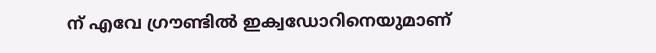ന് എവേ ഗ്രൗണ്ടില്‍ ഇക്വഡോറിനെയുമാണ്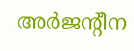അര്‍ജന്റീന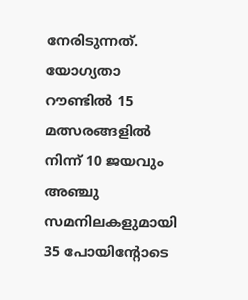നേരിടുന്നത്. യോഗ്യതാ റൗണ്ടില്‍ 15 മത്സരങ്ങളില്‍ നിന്ന് 10 ജയവും അഞ്ചു സമനിലകളുമായി 35 പോയിന്റോടെ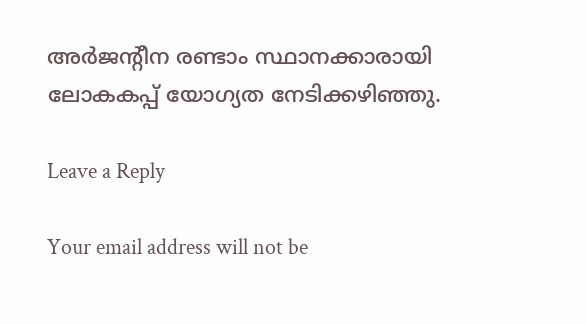അര്‍ജന്റീന രണ്ടാം സ്ഥാനക്കാരായി ലോകകപ്പ് യോഗ്യത നേടിക്കഴിഞ്ഞു.

Leave a Reply

Your email address will not be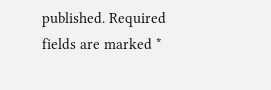published. Required fields are marked *